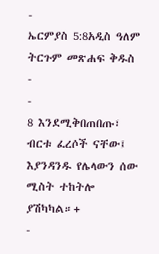-
ኤርምያስ 5:8አዲስ ዓለም ትርጉም መጽሐፍ ቅዱስ
-
-
8 እንደሚቅበጠበጡ፣ ብርቱ ፈረሶች ናቸው፤
እያንዳንዱ የሌላውን ሰው ሚስት ተከትሎ ያሽካካል።+
-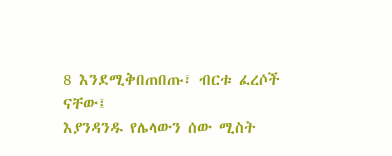8 እንደሚቅበጠበጡ፣ ብርቱ ፈረሶች ናቸው፤
እያንዳንዱ የሌላውን ሰው ሚስት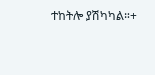ተከትሎ ያሽካካል።+